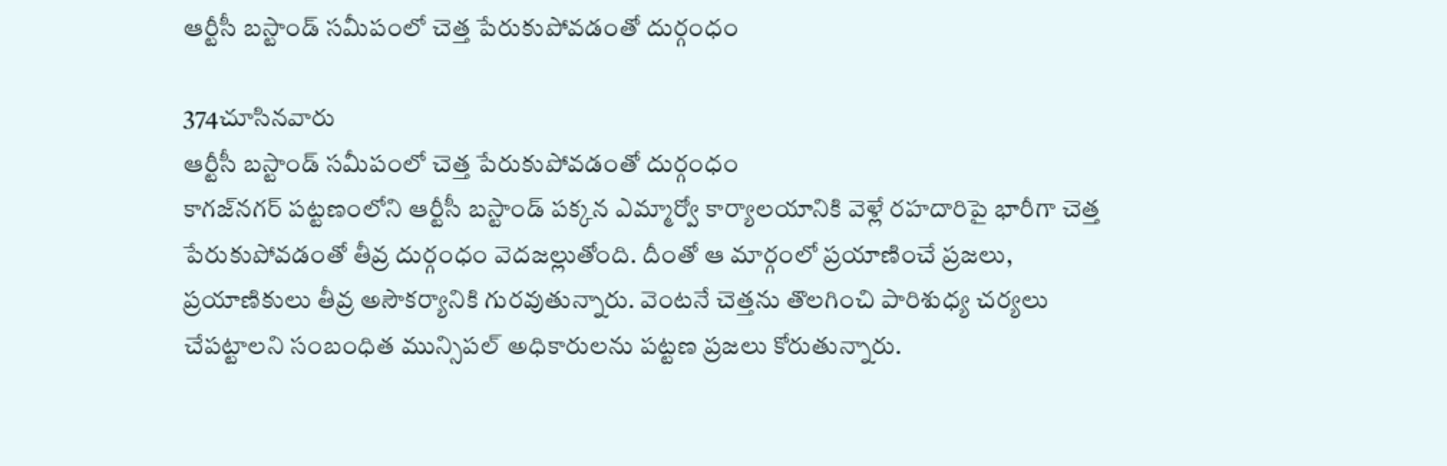ఆర్టీసీ బస్టాండ్ సమీపంలో చెత్త పేరుకుపోవడంతో దుర్గంధం

374చూసినవారు
ఆర్టీసీ బస్టాండ్ సమీపంలో చెత్త పేరుకుపోవడంతో దుర్గంధం
కాగజ్‌నగర్ పట్టణంలోని ఆర్టీసీ బస్టాండ్ పక్కన ఎమ్మార్వో కార్యాలయానికి వెళ్లే రహదారిపై భారీగా చెత్త పేరుకుపోవడంతో తీవ్ర దుర్గంధం వెదజల్లుతోంది. దీంతో ఆ మార్గంలో ప్రయాణించే ప్రజలు, ప్రయాణికులు తీవ్ర అసౌకర్యానికి గురవుతున్నారు. వెంటనే చెత్తను తొలగించి పారిశుధ్య చర్యలు చేపట్టాలని సంబంధిత మున్సిపల్ అధికారులను పట్టణ ప్రజలు కోరుతున్నారు.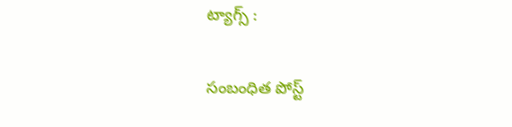ట్యాగ్స్ :

సంబంధిత పోస్ట్